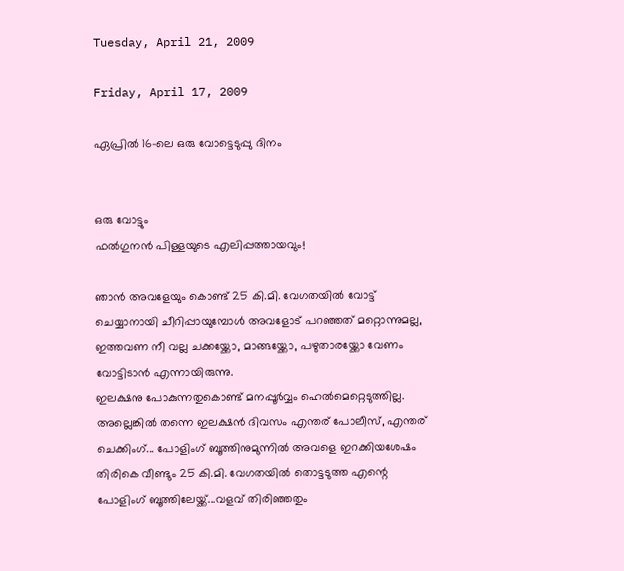Tuesday, April 21, 2009

Friday, April 17, 2009

ഏപ്രില്‍ 16-ലെ ഒരു വോട്ടെടുപ്പു ദിനം


ഒരു വോട്ടും
ഫല്‍ഗുനന്‍ പിള്ളയുടെ എലിപ്പത്തായവും!

ഞാന്‍ അവളേയും കൊണ്ട്‌ 25 കി.മി. വേഗതയില്‍ വോട്ട്‌ ചെയ്യാനായി ചീറിപ്പായുമ്പോള്‍ അവളോട്‌ പറഞ്ഞത്‌ മറ്റൊന്നുമല്ല, ഇത്തവണ നീ വല്ല ചക്കയ്ക്കോ, മാങ്ങയ്ക്കോ, പഴുതാരയ്ക്കോ വേണം വോട്ടിടാന്‍ എന്നായിരുന്നു.
ഇലക്ഷനു പോകുന്നതുകൊണ്ട്‌ മനപ്പൂര്‍വ്വം ഹെല്‍മെറ്റെടുത്തില്ല. അല്ലെങ്കില്‍ തന്നെ ഇലക്ഷന്‍ ദിവസം എന്തര്‌ പോലീസ്‌, എന്തര്‌ ചെക്കിംഗ്‌... പോളിംഗ്‌ ബൂത്തിനുമുന്നില്‍ അവളെ ഇറക്കിയശേഷം തിരികെ വീണ്ടും 25 കി.മി. വേഗതയില്‍ തൊട്ടടുത്ത എന്റെ പോളിംഗ്‌ ബൂത്തിലേയ്ക്ക്‌...വളവ്‌ തിരിഞ്ഞതും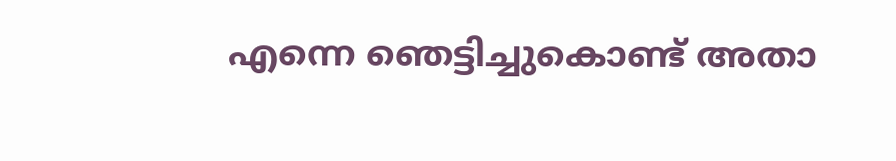എന്നെ ഞെട്ടിച്ചുകൊണ്ട്‌ അതാ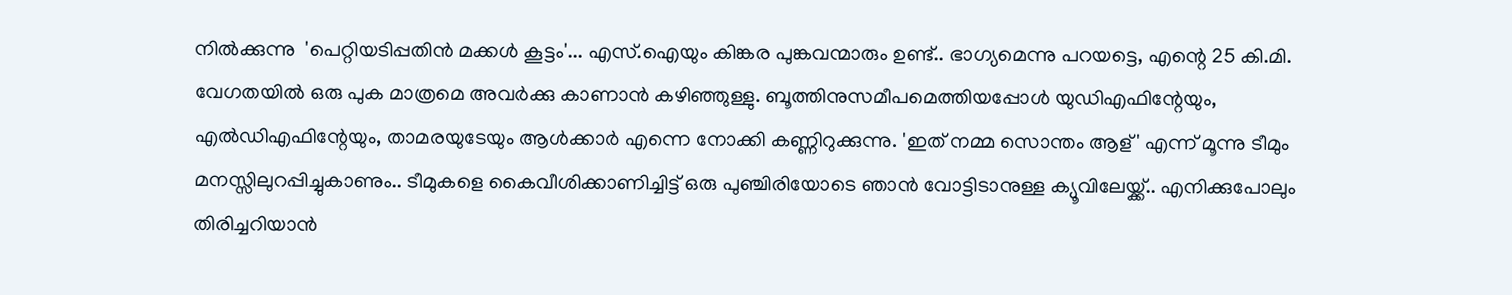നില്‍ക്കുന്നു  'പെറ്റിയടിപ്പതിന്‍ മക്കള്‍ കൂട്ടം'... എസ്‌.ഐയും കിങ്കര പുങ്കവന്മാരും ഉണ്ട്‌.. ഭാഗ്യമെന്നു പറയട്ടെ, എന്റെ 25 കി.മി. വേഗതയില്‍ ഒരു പുക മാത്രമെ അവര്‍ക്കു കാണാന്‍ കഴിഞ്ഞുള്ളു. ബൂത്തിനുസമീപമെത്തിയപ്പോള്‍ യുഡിഎഫിന്റേയും, എൽഡിഎഫിന്റേയും, താമരയുടേയും ആള്‍ക്കാര്‍ എന്നെ നോക്കി കണ്ണിറുക്കുന്നു. 'ഇത്‌ നമ്മ സൊന്തം ആള്‌' എന്ന്‌ മൂന്നു ടീമും മനസ്സിലുറപ്പിച്ചുകാണും.. ടീമുകളെ കൈവീശിക്കാണിച്ചിട്ട്‌ ഒരു പുഞ്ചിരിയോടെ ഞാൻ വോട്ടിടാനുള്ള ക്യൂവിലേയ്ക്ക്.. എനിക്കുപോലും തിരിച്ചറിയാന്‍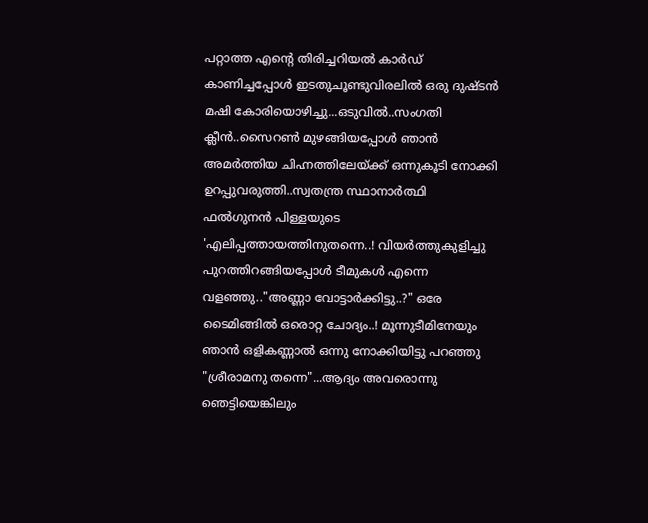പറ്റാത്ത എന്റെ തിരിച്ചറിയല്‍ കാര്‍ഡ്‌ കാണിച്ചപ്പോള്‍ ഇടതുചൂണ്ടുവിരലില്‍ ഒരു ദുഷ്ടന്‍ മഷി കോരിയൊഴിച്ചു...ഒടുവിൽ‍..സംഗതി ക്ലീന്‍..സൈറണ്‍ മുഴങ്ങിയപ്പോള്‍ ഞാന്‍ അമര്‍ത്തിയ ചിഹ്നത്തിലേയ്ക്ക്‌ ഒന്നുകൂടി നോക്കി ഉറപ്പുവരുത്തി..സ്വതന്ത്ര സ്ഥാനാര്‍ത്ഥി ഫല്‍ഗുനന്‍ പിള്ളയുടെ 'എലിപ്പത്തായത്തിനുതന്നെ..! വിയര്‍ത്തുകുളിച്ചു പുറത്തിറങ്ങിയപ്പോള്‍ ടീമുകൾ എന്നെ വളഞ്ഞു.."അണ്ണാ വോട്ടാര്‍ക്കിട്ടു..?" ഒരേ ടൈമിങ്ങില്‍ ഒരൊറ്റ ചോദ്യം..! മൂന്നുടീമിനേയും ഞാന്‍ ഒളികണ്ണാല്‍ ഒന്നു നോക്കിയിട്ടു പറഞ്ഞു "ശ്രീരാമനു തന്നെ"...ആദ്യം അവരൊന്നു ഞെട്ടിയെങ്കിലും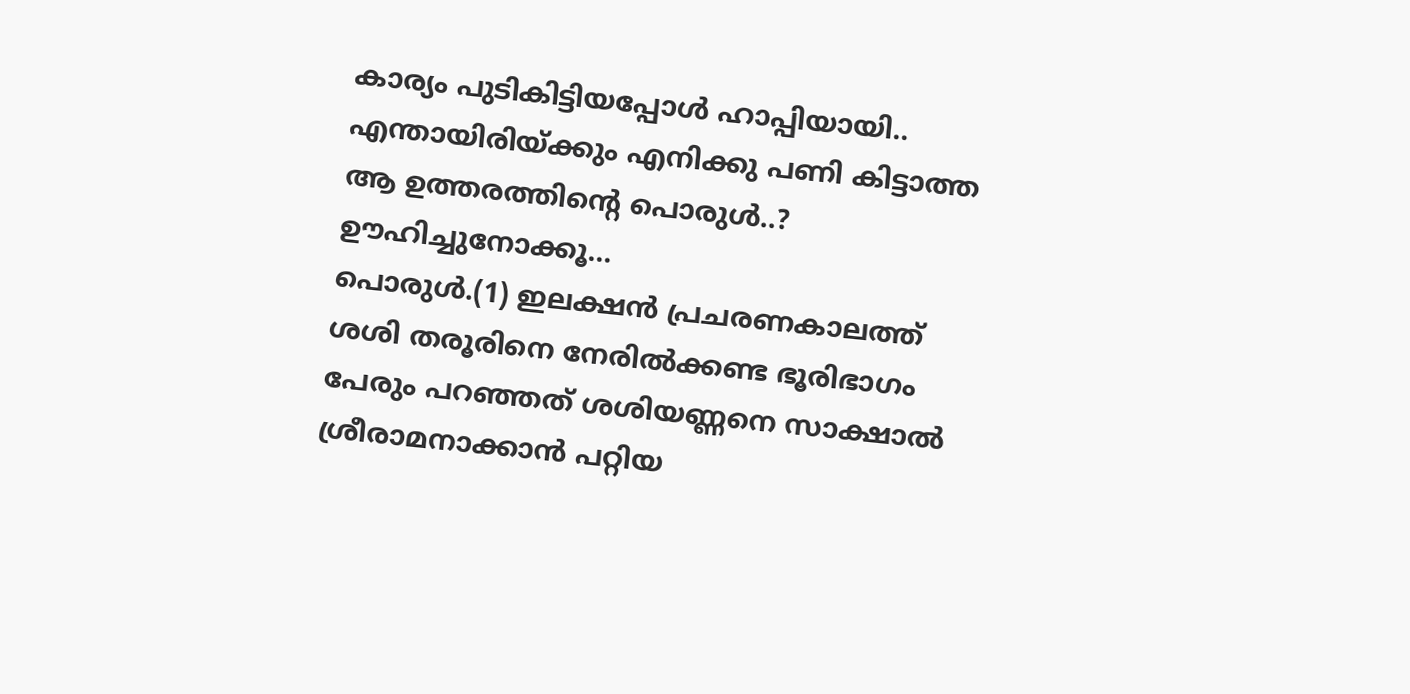കാര്യം പുടികിട്ടിയപ്പോള്‍ ഹാപ്പിയായി.. എന്തായിരിയ്ക്കും എനിക്കു പണി കിട്ടാത്ത ആ ഉത്തരത്തിന്റെ പൊരുൾ..? ഊഹിച്ചുനോക്കൂ...
പൊരുള്‍.(1) ഇലക്ഷന്‍ പ്രചരണകാലത്ത്‌ ശശി തരൂരിനെ നേരില്‍ക്കണ്ട ഭൂരിഭാഗം പേരും പറഞ്ഞത്‌ ശശിയണ്ണനെ സാക്ഷാല്‍ ശ്രീരാമനാക്കാന്‍ പറ്റിയ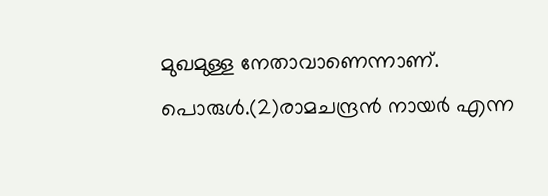മുഖമുള്ള നേതാവാണെന്നാണ്‌.
പൊരുള്‍.(2)രാമചന്ദ്രന്‍ നായര്‍ എന്ന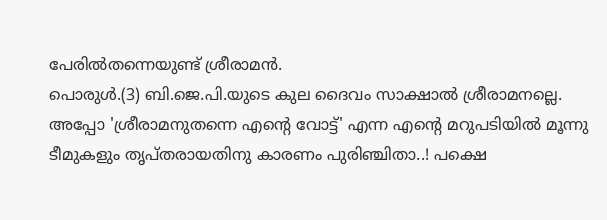പേരില്‍തന്നെയുണ്ട്‌ ശ്രീരാമന്‍.
പൊരുള്‍.(3) ബി.ജെ.പി.യുടെ കുല ദൈവം സാക്ഷാല്‍ ശ്രീരാമനല്ലെ.
അപ്പോ 'ശ്രീരാമനുതന്നെ എന്റെ വോട്ട്‌' എന്ന എന്റെ മറുപടിയില്‍ മൂന്നു ടീമുകളും തൃപ്തരായതിനു കാരണം പുരിഞ്ചിതാ..! പക്ഷെ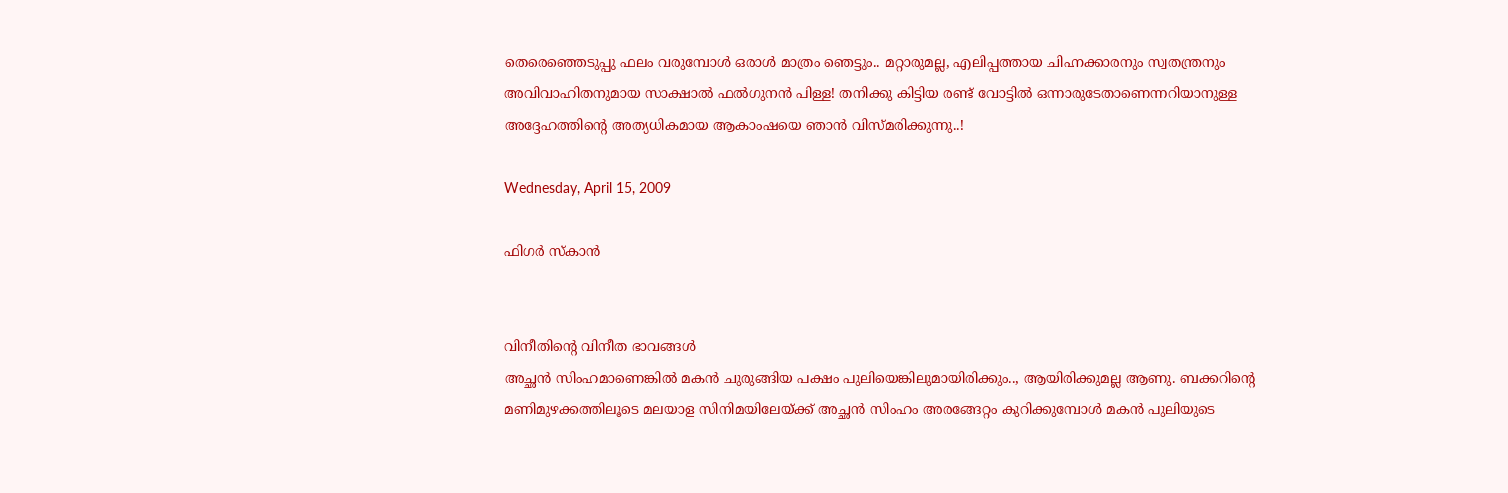തെരെഞ്ഞെടുപ്പു ഫലം വരുമ്പോള്‍ ഒരാള്‍ മാത്രം ഞെട്ടും.. മറ്റാരുമല്ല, എലിപ്പത്തായ ചിഹ്നക്കാരനും സ്വതന്ത്രനും അവിവാഹിതനുമായ സാക്ഷാല്‍ ഫല്‍ഗുനന്‍ പിള്ള! തനിക്കു കിട്ടിയ രണ്ട്‌ വോട്ടില്‍ ഒന്നാരുടേതാണെന്നറിയാനുള്ള അദ്ദേഹത്തിന്റെ അത്യധികമായ ആകാംഷയെ ഞാന്‍ വിസ്മരിക്കുന്നു..!

Wednesday, April 15, 2009

ഫിഗര്‍ സ്കാന്‍


വിനീതിന്റെ വിനീത ഭാവങ്ങള്‍
അച്ഛന്‍ സിംഹമാണെങ്കില്‍ മകന്‍ ചുരുങ്ങിയ പക്ഷം പുലിയെങ്കിലുമായിരിക്കും.., ആയിരിക്കുമല്ല ആണു. ബക്കറിന്റെ മണിമുഴക്കത്തിലൂടെ മലയാള സിനിമയിലേയ്ക്ക്‌ അച്ഛന്‍ സിംഹം അരങ്ങേറ്റം കുറിക്കുമ്പോള്‍ മകന്‍ പുലിയുടെ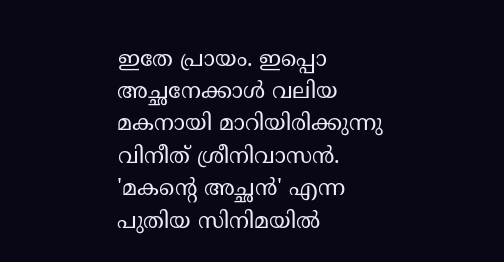ഇതേ പ്രായം. ഇപ്പൊ അച്ഛനേക്കാള്‍ വലിയ മകനായി മാറിയിരിക്കുന്നു വിനീത്‌ ശ്രീനിവാസന്‍. 'മകന്റെ അച്ഛന്‍' എന്ന പുതിയ സിനിമയില്‍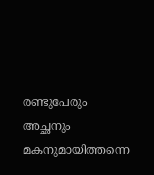രണ്ടുപേരും അച്ഛനും മകനുമായിത്തന്നെ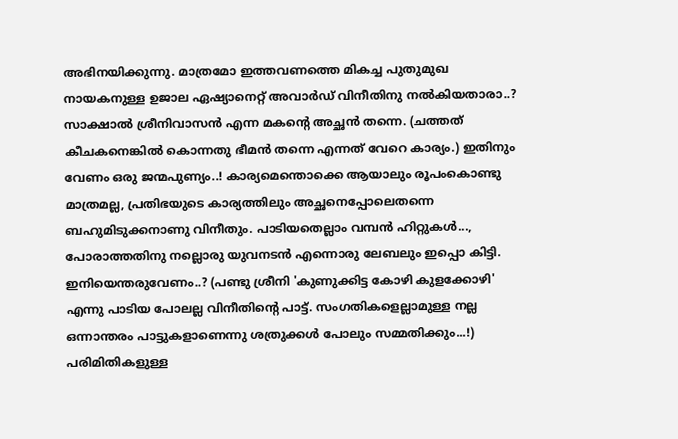അഭിനയിക്കുന്നു. മാത്രമോ ഇത്തവണത്തെ മികച്ച പുതുമുഖ നായകനുള്ള ഉജാല ഏഷ്യാനെറ്റ്‌ അവാര്‍ഡ്‌ വിനീതിനു നല്‍കിയതാരാ..? സാക്ഷാല്‍ ശ്രീനിവാസന്‍ എന്ന മകന്റെ അച്ഛന്‍ തന്നെ. (ചത്തത്‌ കീചകനെങ്കില്‍ കൊന്നതു ഭീമന്‍ തന്നെ എന്നത്‌ വേറെ കാര്യം.) ഇതിനും വേണം ഒരു ജന്മപുണ്യം..! കാര്യമെന്തൊക്കെ ആയാലും രൂപംകൊണ്ടു മാത്രമല്ല, പ്രതിഭയുടെ കാര്യത്തിലും അച്ഛനെപ്പോലെതന്നെ ബഹുമിടുക്കനാണു വിനീതും. പാടിയതെല്ലാം വമ്പന്‍ ഹിറ്റുകള്‍..., പോരാത്തതിനു നല്ലൊരു യുവനടന്‍ എന്നൊരു ലേബലും ഇപ്പൊ കിട്ടി. ഇനിയെന്തരുവേണം..? (പണ്ടു ശ്രീനി 'കുണുക്കിട്ട കോഴി കുളക്കോഴി' എന്നു പാടിയ പോലല്ല വിനീതിന്റെ പാട്ട്‌. സംഗതികളെല്ലാമുള്ള നല്ല ഒന്നാന്തരം പാട്ടുകളാണെന്നു ശത്രുക്കള്‍ പോലും സമ്മതിക്കും...!) പരിമിതികളുള്ള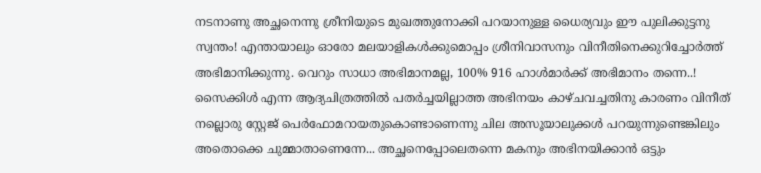നടനാണു അച്ഛനെന്നു ശ്രീനിയുടെ മുഖത്തുനോക്കി പറയാനുള്ള ധൈര്യവും ഈ പുലിക്കുട്ടനു സ്വന്തം! എന്തായാലും ഓരോ മലയാളികള്‍ക്കുമൊപ്പം ശ്രീനിവാസനും വിനീതിനെക്കുറിച്ചോര്‍ത്ത്‌ അഭിമാനിക്കുന്നു. വെറും സാധാ അഭിമാനമല്ല, 100% 916 ഹാള്‍മാര്‍ക്ക്‌ അഭിമാനം തന്നെ..! സൈക്കിള്‍ എന്ന ആദ്യചിത്രത്തില്‍ പതര്‍ച്ചയില്ലാത്ത അഭിനയം കാഴ്ചവച്ചതിനു കാരണം വിനീത്‌ നല്ലൊരു സ്റ്റേജ്‌ പെര്‍ഫോമറായതുകൊണ്ടാണെന്നു ചില അസൂയാലുക്കള്‍ പറയുന്നുണ്ടെങ്കിലും അതൊക്കെ ചുമ്മാതാണെന്നേ... അച്ഛനെപ്പോലെതന്നെ മകനും അഭിനയിക്കാന്‍ ഒട്ടും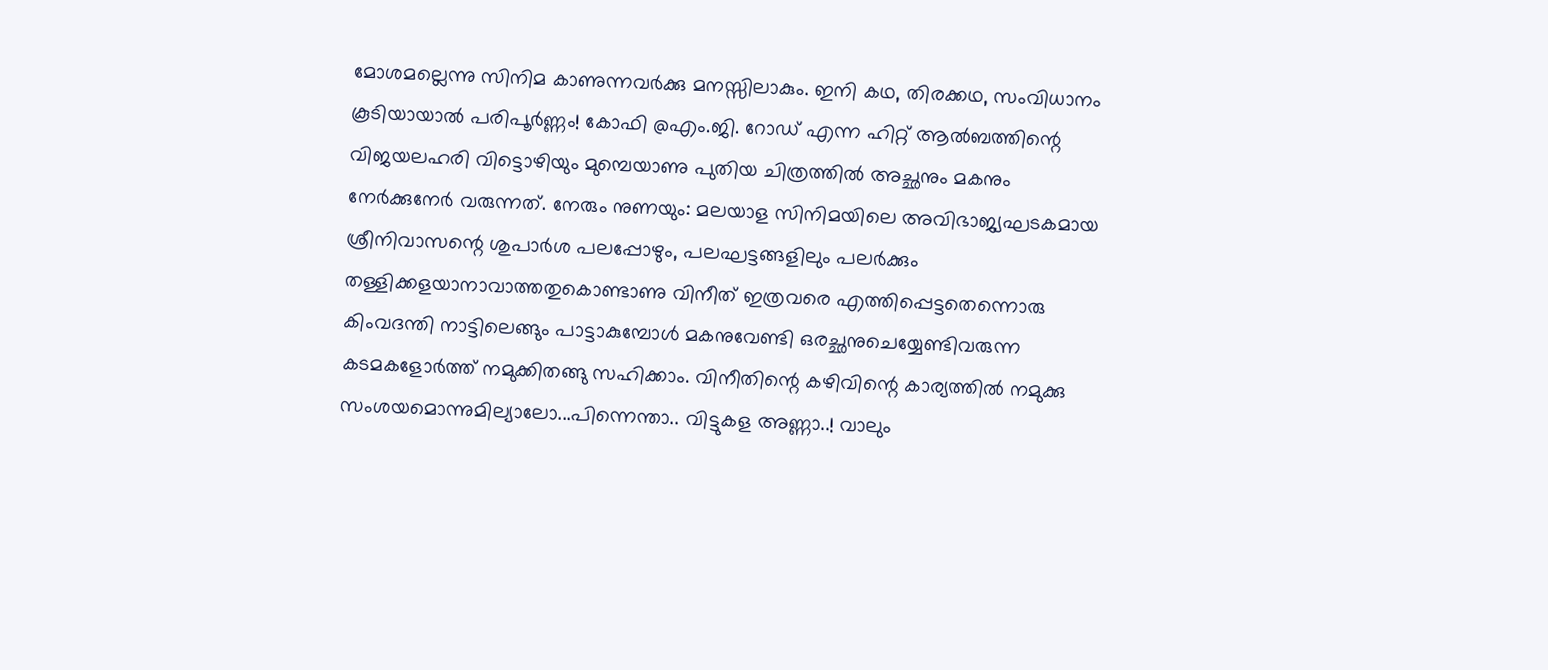മോശമല്ലെന്നു സിനിമ കാണുന്നവര്‍ക്കു മനസ്സിലാകും. ഇനി കഥ, തിരക്കഥ, സംവിധാനം കൂടിയായാല്‍ പരിപൂര്‍ണ്ണം! കോഫി @എം.ജി. റോഡ്‌ എന്ന ഹിറ്റ്‌ ആല്‍ബത്തിന്റെ വിജയലഹരി വിട്ടൊഴിയും മുമ്പെയാണു പുതിയ ചിത്രത്തില്‍ അച്ഛനും മകനും നേര്‍ക്കുനേര്‍ വരുന്നത്‌. നേരും നുണയും: മലയാള സിനിമയിലെ അവിഭാജ്യഘടകമായ ശ്രീനിവാസന്റെ ശുപാര്‍ശ പലപ്പോഴും, പലഘട്ടങ്ങളിലും പലര്‍ക്കും തള്ളിക്കളയാനാവാത്തതുകൊണ്ടാണു വിനീത്‌ ഇത്രവരെ എത്തിപ്പെട്ടതെന്നൊരു കിംവദന്തി നാട്ടിലെങ്ങും പാട്ടാകുമ്പോള്‍ മകനുവേണ്ടി ഒരച്ഛനുചെയ്യേണ്ടിവരുന്ന കടമകളോര്‍ത്ത്‌ നമുക്കിതങ്ങു സഹിക്കാം. വിനീതിന്റെ കഴിവിന്റെ കാര്യത്തില്‍ നമുക്കു സംശയമൊന്നുമില്യാലോ...പിന്നെന്താ.. വിട്ടുകള അണ്ണാ..! വാലും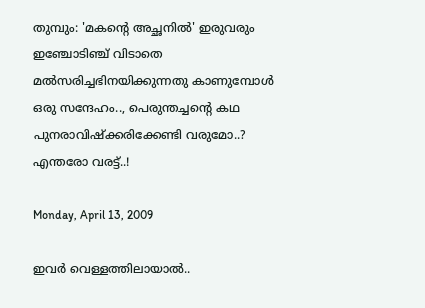തുമ്പും: 'മകന്റെ അച്ഛനില്‍' ഇരുവരും ഇഞ്ചോടിഞ്ച്‌ വിടാതെ മല്‍സരിച്ചഭിനയിക്കുന്നതു കാണുമ്പോള്‍ ഒരു സന്ദേഹം.., പെരുന്തച്ചന്റെ കഥ പുനരാവിഷ്ക്കരിക്കേണ്ടി വരുമോ..? എന്തരോ വരട്ട്‌..!

Monday, April 13, 2009

ഇവര്‍ വെള്ളത്തിലായാല്‍..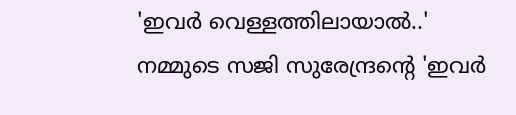'ഇവര്‍ വെള്ളത്തിലായാല്‍..'
നമ്മുടെ സജി സുരേന്ദ്രന്റെ 'ഇവര്‍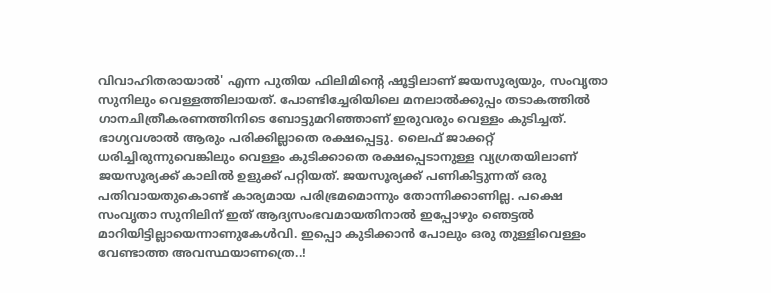വിവാഹിതരായാല്‍' എന്ന പുതിയ ഫിലിമിന്റെ ഷൂട്ടിലാണ്‌ ജയസൂര്യയും, സംവൃതാ സുനിലും വെള്ളത്തിലായത്‌. പോണ്ടിച്ചേരിയിലെ മനലാല്‍ക്കുപ്പം തടാകത്തില്‍ ഗാനചിത്രീകരണത്തിനിടെ ബോട്ടുമറിഞ്ഞാണ്‌ ഇരുവരും വെള്ളം കുടിച്ചത്‌. ഭാഗ്യവശാല്‍ ആരും പരിക്കില്ലാതെ രക്ഷപ്പെട്ടു. ലൈഫ്‌ ജാക്കറ്റ്‌ ധരിച്ചിരുന്നുവെങ്കിലും വെള്ളം കുടിക്കാതെ രക്ഷപ്പെടാനുള്ള വ്യഗ്രതയിലാണ്‌ ജയസൂര്യക്ക്‌ കാലില്‍ ഉളുക്ക്‌ പറ്റിയത്‌. ജയസൂര്യക്ക്‌ പണികിട്ടുന്നത്‌ ഒരു പതിവായതുകൊണ്ട്‌ കാര്യമായ പരിഭ്രമമൊന്നും തോന്നിക്കാണില്ല. പക്ഷെ സംവൃതാ സുനിലിന്‌ ഇത്‌ ആദ്യസംഭവമായതിനാല്‍ ഇപ്പോഴും ഞെട്ടല്‍ മാറിയിട്ടില്ലായെന്നാണുകേള്‍വി. ഇപ്പൊ കുടിക്കാന്‍ പോലും ഒരു തുള്ളിവെള്ളം വേണ്ടാത്ത അവസ്ഥയാണത്രെ..!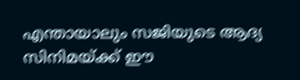എന്തായാലും സജിയുടെ ആദ്യ സിനിമയ്ക്ക്‌ ഈ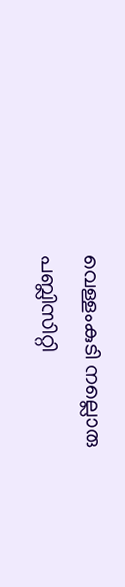വെള്ളംകുടി നല്ലൊരു പബ്ലിസിറ്റി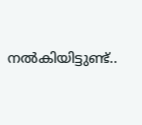നല്‍കിയിട്ടുണ്ട്‌..